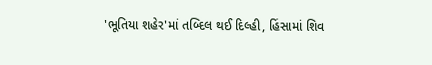'ભૂતિયા શહેર'માં તબ્દિલ થઈ દિલ્હી, હિંસામાં શિવ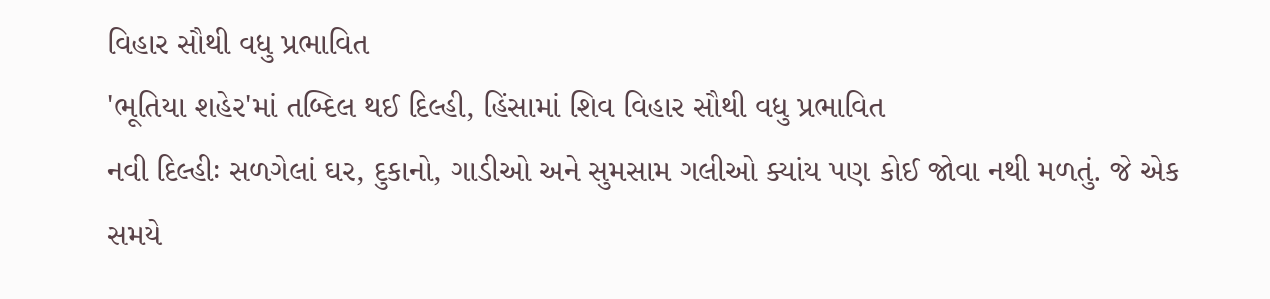વિહાર સૌથી વધુ પ્રભાવિત
'ભૂતિયા શહેર'માં તબ્દિલ થઈ દિલ્હી, હિંસામાં શિવ વિહાર સૌથી વધુ પ્રભાવિત
નવી દિલ્હીઃ સળગેલાં ઘર, દુકાનો, ગાડીઓ અને સુમસામ ગલીઓ ક્યાંય પણ કોઈ જોવા નથી મળતું. જે એક સમયે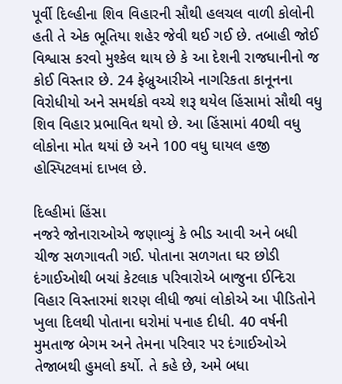પૂર્વી દિલ્હીના શિવ વિહારની સૌથી હલચલ વાળી કોલોની હતી તે એક ભૂતિયા શહેર જેવી થઈ ગઈ છે. તબાહી જોઈ વિશ્વાસ કરવો મુશ્કેલ થાય છે કે આ દેશની રાજધાનીનો જ કોઈ વિસ્તાર છે. 24 ફેબ્રુઆરીએ નાગરિકતા કાનૂનના વિરોધીયો અને સમર્થકો વચ્ચે શરૂ થયેલ હિંસામાં સૌથી વધુ શિવ વિહાર પ્રભાવિત થયો છે. આ હિંસામાં 40થી વધુ લોકોના મોત થયાં છે અને 100 વધુ ઘાયલ હજી હોસ્પિટલમાં દાખલ છે.

દિલ્હીમાં હિંસા
નજરે જોનારાઓએ જણાવ્યું કે ભીડ આવી અને બધી ચીજ સળગાવતી ગઈ. પોતાના સળગતા ઘર છોડી દંગાઈઓથી બચાં કેટલાક પરિવારોએ બાજુના ઈન્દિરા વિહાર વિસ્તારમાં શરણ લીધી જ્યાં લોકોએ આ પીડિતોને ખુલા દિલથી પોતાના ઘરોમાં પનાહ દીધી. 40 વર્ષની મુમતાજ બેગમ અને તેમના પરિવાર પર દંગાઈઓએ તેજાબથી હુમલો કર્યો. તે કહે છે, અમે બધા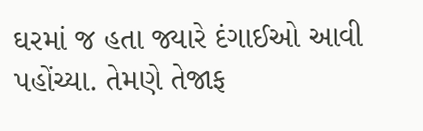ઘરમાં જ હતા જ્યારે દંગાઈઓ આવી પહોંચ્યા. તેમણે તેજાફ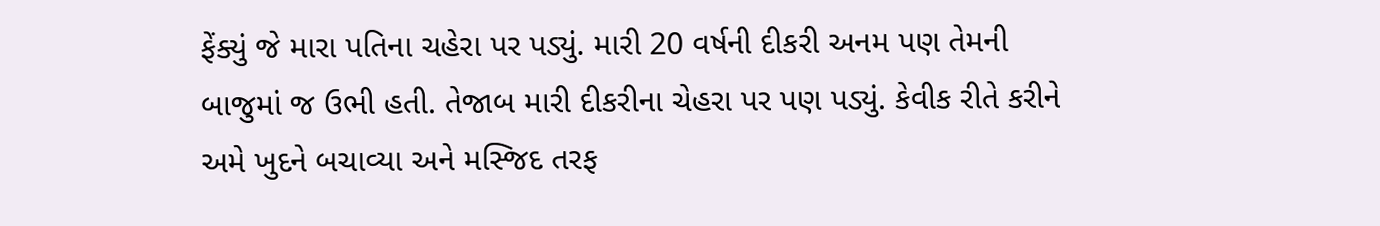ફેંક્યું જે મારા પતિના ચહેરા પર પડ્યું. મારી 20 વર્ષની દીકરી અનમ પણ તેમની બાજુમાં જ ઉભી હતી. તેજાબ મારી દીકરીના ચેહરા પર પણ પડ્યું. કેવીક રીતે કરીને અમે ખુદને બચાવ્યા અને મસ્જિદ તરફ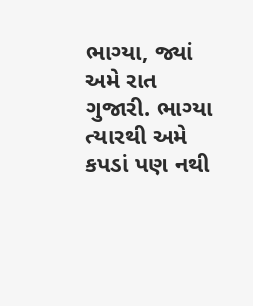ભાગ્યા, જ્યાં અમે રાત ગુજારી. ભાગ્યા ત્યારથી અમે કપડાં પણ નથી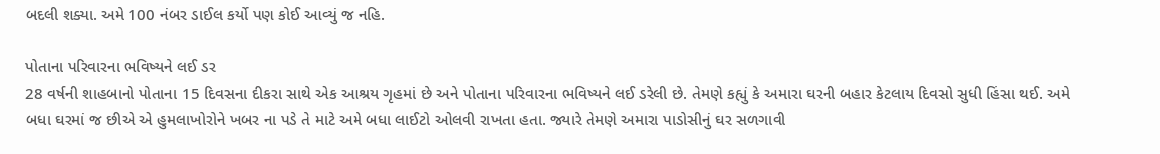બદલી શક્યા. અમે 100 નંબર ડાઈલ કર્યો પણ કોઈ આવ્યું જ નહિ.

પોતાના પરિવારના ભવિષ્યને લઈ ડર
28 વર્ષની શાહબાનો પોતાના 15 દિવસના દીકરા સાથે એક આશ્રય ગૃહમાં છે અને પોતાના પરિવારના ભવિષ્યને લઈ ડરેલી છે. તેમણે કહ્યું કે અમારા ઘરની બહાર કેટલાય દિવસો સુધી હિંસા થઈ. અમે બધા ઘરમાં જ છીએ એ હુમલાખોરોને ખબર ના પડે તે માટે અમે બધા લાઈટો ઓલવી રાખતા હતા. જ્યારે તેમણે અમારા પાડોસીનું ઘર સળગાવી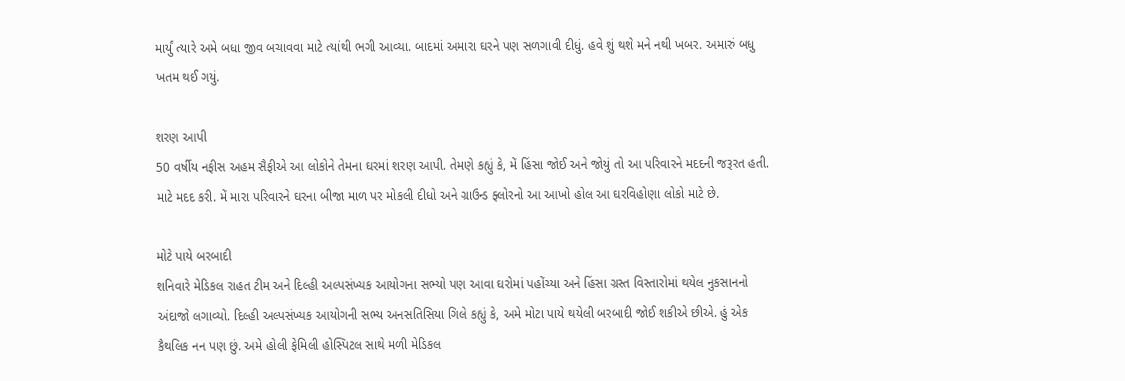માર્યું ત્યારે અમે બધા જીવ બચાવવા માટે ત્યાંથી ભગી આવ્યા. બાદમાં અમારા ઘરને પણ સળગાવી દીધું. હવે શું થશે મને નથી ખબર. અમારું બધુ ખતમ થઈ ગયું.

શરણ આપી
50 વર્ષીય નફીસ અહમ સૈફીએ આ લોકોને તેમના ઘરમાં શરણ આપી. તેમણે કહ્યું કે, મેં હિંસા જોઈ અને જોયું તો આ પરિવારને મદદની જરૂરત હતી. માટે મદદ કરી. મેં મારા પરિવારને ઘરના બીજા માળ પર મોકલી દીધો અને ગ્રાઉન્ડ ફ્લોરનો આ આખો હોલ આ ઘરવિહોણા લોકો માટે છે.

મોટે પાયે બરબાદી
શનિવારે મેડિકલ રાહત ટીમ અને દિલ્હી અલ્પસંખ્યક આયોગના સભ્યો પણ આવા ઘરોમાં પહોંચ્યા અને હિંસા ગ્રસ્ત વિસ્તારોમાં થયેલ નુકસાનનો અંદાજો લગાવ્યો. દિલ્હી અલ્પસંખ્યક આયોગની સભ્ય અનસતિસિયા ગિલે કહ્યું કે, અમે મોટા પાયે થયેલી બરબાદી જોઈ શકીએ છીએ. હું એક કૈથલિક નન પણ છું. અમે હોલી ફેમિલી હોસ્પિટલ સાથે મળી મેડિકલ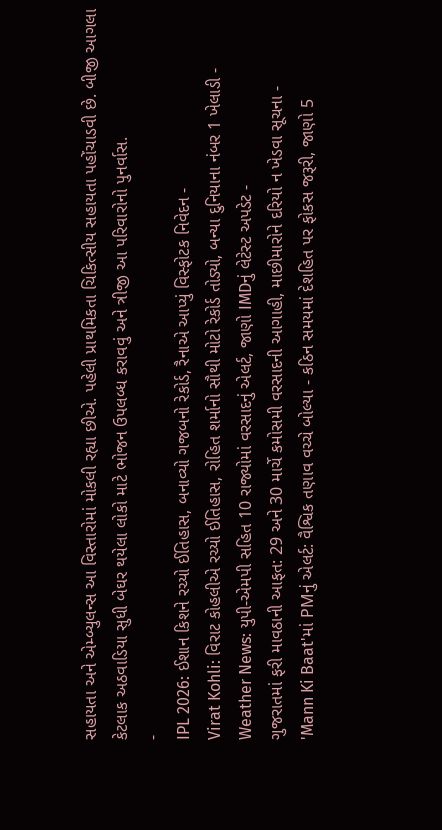સહાયતા અને એમ્બ્યુલન્સ આ વિસ્તારોમાં મોકલી રહ્યા છીએ. પહેલી પ્રાથમિકતા ચિકિત્સીય સહાયતા પહોંચાડવી છે. બીજી આગલા કેટલાક અઠવાડિયા સુધી બેઘર થયેલા લોકો માટે ભોજન ઉપલબ્ધ કરાવવું અને ત્રીજી આ પરિવારોનો પુનર્વાસ.
-
IPL 2026: ઈશાન કિશને રચ્યો ઈતિહાસ, બનાવ્યો ગજબનો રેકોર્ડ, રૈનાએ આપ્યું વિસ્ફોટક નિવેદન -
Virat Kohli: વિરાટ કોહલીએ રચ્યો ઈતિહાસ, રોહિત શર્માનો સૌથી મોટો રેકોર્ડ તોડ્યો, બન્યા દુનિયાના નંબર 1 ખેલાડી -
Weather News: યુપી-એમપી સહિત 10 રાજ્યોમાં વરસાદનું એલર્ટ, જાણો IMDનું લેટેસ્ટ અપડેટ -
ગુજરાતમાં ફરી માવઠાની આફત: 29 અને 30 માર્ચે કમોસમી વરસાદની આગાહી, માછીમારોને દરિયો ન ખેડવા સૂચના -
'Mann Ki Baat'માં PMનું એલર્ટ: વૈશ્વિક તણાવ વચ્ચે બોલ્યા - કઠિન સમયમાં દેશહિત પર ફોકસ જરૂરી, જાણો 5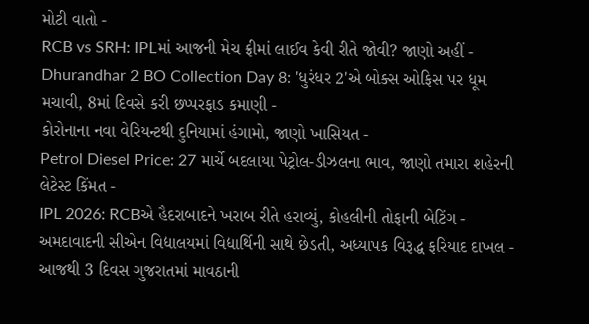મોટી વાતો -
RCB vs SRH: IPLમાં આજની મેચ ફ્રીમાં લાઈવ કેવી રીતે જોવી? જાણો અહીં -
Dhurandhar 2 BO Collection Day 8: 'ધુરંધર 2'એ બોક્સ ઓફિસ પર ધૂમ મચાવી, 8માં દિવસે કરી છપ્પરફાડ કમાણી -
કોરોનાના નવા વેરિયન્ટથી દુનિયામાં હંગામો, જાણો ખાસિયત -
Petrol Diesel Price: 27 માર્ચે બદલાયા પેટ્રોલ-ડીઝલના ભાવ, જાણો તમારા શહેરની લેટેસ્ટ કિંમત -
IPL 2026: RCBએ હૈદરાબાદને ખરાબ રીતે હરાવ્યું, કોહલીની તોફાની બેટિંગ -
અમદાવાદની સીએન વિદ્યાલયમાં વિદ્યાર્થિની સાથે છેડતી, અધ્યાપક વિરૂદ્ધ ફરિયાદ દાખલ -
આજથી 3 દિવસ ગુજરાતમાં માવઠાની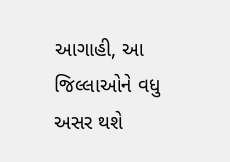આગાહી, આ જિલ્લાઓને વધુ અસર થશે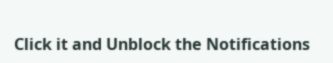Click it and Unblock the Notifications